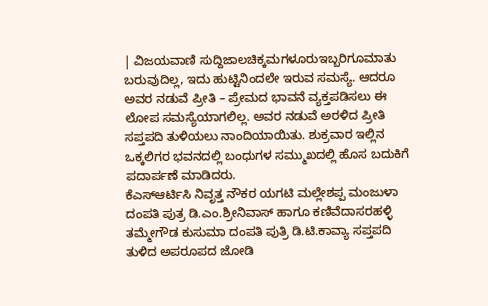| ವಿಜಯವಾಣಿ ಸುದ್ದಿಜಾಲಚಿಕ್ಕಮಗಳೂರುಇಬ್ಬರಿಗೂಮಾತು ಬರುವುದಿಲ್ಲ, ಇದು ಹುಟ್ಟಿನಿಂದಲೇ ಇರುವ ಸಮಸ್ಯೆ. ಆದರೂ ಅವರ ನಡುವೆ ಪ್ರೀತಿ – ಪ್ರೇಮದ ಭಾವನೆ ವ್ಯಕ್ತಪಡಿಸಲು ಈ ಲೋಪ ಸಮಸ್ಯೆಯಾಗಲಿಲ್ಲ. ಅವರ ನಡುವೆ ಅರಳಿದ ಪ್ರೀತಿ ಸಪ್ತಪದಿ ತುಳಿಯಲು ನಾಂದಿಯಾಯಿತು. ಶುಕ್ರವಾರ ಇಲ್ಲಿನ ಒಕ್ಕಲಿಗರ ಭವನದಲ್ಲಿ ಬಂಧುಗಳ ಸಮ್ಮುಖದಲ್ಲಿ ಹೊಸ ಬದುಕಿಗೆ ಪದಾರ್ಪಣೆ ಮಾಡಿದರು.
ಕೆಎಸ್‍ಆರ್ಟಿಸಿ ನಿವೃತ್ತ ನೌಕರ ಯಗಟಿ ಮಲ್ಲೇಶಪ್ಪ ಮಂಜುಳಾ ದಂಪತಿ ಪುತ್ರ ಡಿ.ಎಂ.ಶ್ರೀನಿವಾಸ್ ಹಾಗೂ ಕಣಿವೆದಾಸರಹಳ್ಳಿ ತಮ್ಮೇಗೌಡ ಕುಸುಮಾ ದಂಪತಿ ಪುತ್ರಿ ಡಿ.ಟಿ.ಕಾವ್ಯಾ ಸಪ್ತಪದಿ ತುಳಿದ ಅಪರೂಪದ ಜೋಡಿ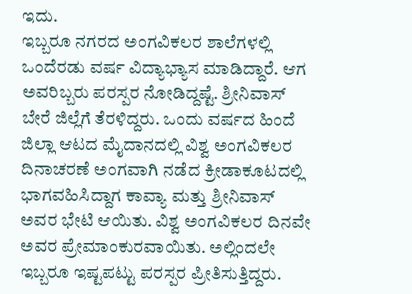ಇದು.
ಇಬ್ಬರೂ ನಗರದ ಅಂಗವಿಕಲರ ಶಾಲೆಗಳಲ್ಲಿ ಒಂದೆರಡು ವರ್ಷ ವಿದ್ಯಾಭ್ಯಾಸ ಮಾಡಿದ್ದಾರೆ. ಆಗ ಅವರಿಬ್ಬರು ಪರಸ್ಪರ ನೋಡಿದ್ದಷ್ಟೆ. ಶ್ರೀನಿವಾಸ್ ಬೇರೆ ಜಿಲ್ಲೆಗೆ ತೆರಳಿದ್ದರು. ಒಂದು ವರ್ಷದ ಹಿಂದೆ ಜಿಲ್ಲಾ ಆಟದ ಮೈದಾನದಲ್ಲಿ ವಿಶ್ವ ಅಂಗವಿಕಲರ ದಿನಾಚರಣೆ ಅಂಗವಾಗಿ ನಡೆದ ಕ್ರೀಡಾಕೂಟದಲ್ಲಿ ಭಾಗವಹಿಸಿದ್ದಾಗ ಕಾವ್ಯಾ ಮತ್ತು ಶ್ರೀನಿವಾಸ್ ಅವರ ಭೇಟಿ ಆಯಿತು. ವಿಶ್ವ ಅಂಗವಿಕಲರ ದಿನವೇ ಅವರ ಪ್ರೇಮಾಂಕುರವಾಯಿತು. ಅಲ್ಲಿಂದಲೇ ಇಬ್ಬರೂ ಇಷ್ಟಪಟ್ಟು ಪರಸ್ಪರ ಪ್ರೀತಿಸುತ್ತಿದ್ದರು.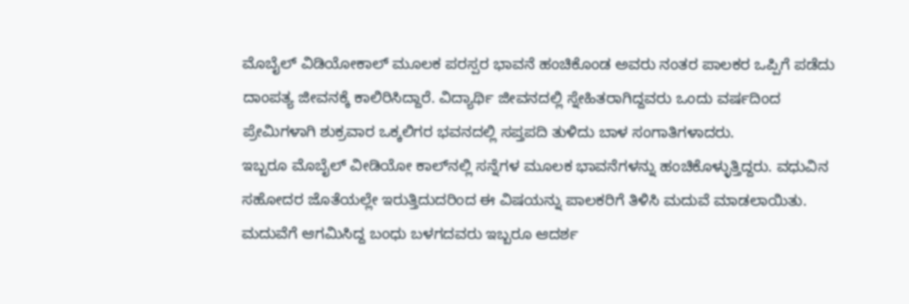ಮೊಬೈಲ್ ವಿಡಿಯೋಕಾಲ್ ಮೂಲಕ ಪರಸ್ಪರ ಭಾವನೆ ಹಂಚಿಕೊಂಡ ಅವರು ನಂತರ ಪಾಲಕರ ಒಪ್ಪಿಗೆ ಪಡೆದು ದಾಂಪತ್ಯ ಜೀವನಕ್ಕೆ ಕಾಲಿರಿಸಿದ್ದಾರೆ. ವಿದ್ಯಾರ್ಥಿ ಜೀವನದಲ್ಲಿ ಸ್ನೇಹಿತರಾಗಿದ್ದವರು ಒಂದು ವರ್ಷದಿಂದ ಪ್ರೇಮಿಗಳಾಗಿ ಶುಕ್ರವಾರ ಒಕ್ಕಲಿಗರ ಭವನದಲ್ಲಿ ಸಪ್ತಪದಿ ತುಳಿದು ಬಾಳ ಸಂಗಾತಿಗಳಾದರು.
ಇಬ್ಬರೂ ಮೊಬೈಲ್ ವೀಡಿಯೋ ಕಾಲ್‍ನಲ್ಲಿ ಸನ್ನೆಗಳ ಮೂಲಕ ಭಾವನೆಗಳನ್ನು ಹಂಚಿಕೊಳ್ಳುತ್ತಿದ್ದರು. ವಧುವಿನ ಸಹೋದರ ಜೊತೆಯಲ್ಲೇ ಇರುತ್ತಿದುದರಿಂದ ಈ ವಿಷಯನ್ನು ಪಾಲಕರಿಗೆ ತಿಳಿಸಿ ಮದುವೆ ಮಾಡಲಾಯಿತು. ಮದುವೆಗೆ ಆಗಮಿಸಿದ್ದ ಬಂಧು ಬಳಗದವರು ಇಬ್ಬರೂ ಆದರ್ಶ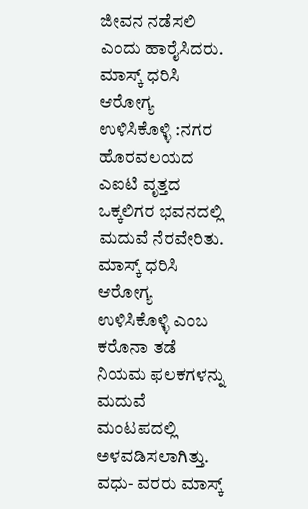ಜೀವನ ನಡೆಸಲಿ ಎಂದು ಹಾರೈಸಿದರು.
ಮಾಸ್ಕ್ ಧರಿಸಿ ಆರೋಗ್ಯ ಉಳಿಸಿಕೊಳ್ಳಿ :ನಗರ ಹೊರವಲಯದ ಎಐಟಿ ವೃತ್ತದ ಒಕ್ಕಲಿಗರ ಭವನದಲ್ಲಿ ಮದುವೆ ನೆರವೇರಿತು. ಮಾಸ್ಕ್ ಧರಿಸಿ ಆರೋಗ್ಯ ಉಳಿಸಿಕೊಳ್ಳಿ ಎಂಬ ಕರೊನಾ ತಡೆ ನಿಯಮ ಫಲಕಗಳನ್ನು ಮದುವೆ ಮಂಟಪದಲ್ಲಿ ಅಳವಡಿಸಲಾಗಿತ್ತು. ವಧು- ವರರು ಮಾಸ್ಕ್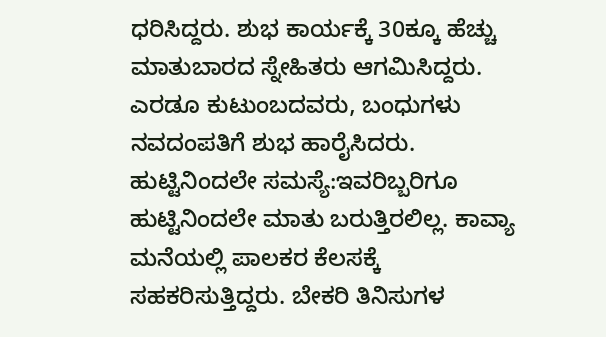ಧರಿಸಿದ್ದರು. ಶುಭ ಕಾರ್ಯಕ್ಕೆ 30ಕ್ಕೂ ಹೆಚ್ಚು ಮಾತುಬಾರದ ಸ್ನೇಹಿತರು ಆಗಮಿಸಿದ್ದರು. ಎರಡೂ ಕುಟುಂಬದವರು, ಬಂಧುಗಳು ನವದಂಪತಿಗೆ ಶುಭ ಹಾರೈಸಿದರು.
ಹುಟ್ಟಿನಿಂದಲೇ ಸಮಸ್ಯೆ:ಇವರಿಬ್ಬರಿಗೂ ಹುಟ್ಟಿನಿಂದಲೇ ಮಾತು ಬರುತ್ತಿರಲಿಲ್ಲ. ಕಾವ್ಯಾ ಮನೆಯಲ್ಲಿ ಪಾಲಕರ ಕೆಲಸಕ್ಕೆ ಸಹಕರಿಸುತ್ತಿದ್ದರು. ಬೇಕರಿ ತಿನಿಸುಗಳ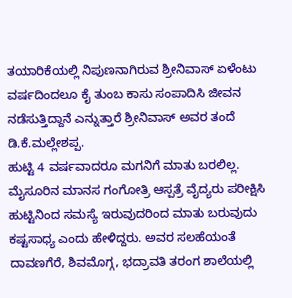ತಯಾರಿಕೆಯಲ್ಲಿ ನಿಪುಣನಾಗಿರುವ ಶ್ರೀನಿವಾಸ್ ಏಳೆಂಟು ವರ್ಷದಿಂದಲೂ ಕೈ ತುಂಬ ಕಾಸು ಸಂಪಾದಿಸಿ ಜೀವನ ನಡೆಸುತ್ತಿದ್ದಾನೆ ಎನ್ನುತ್ತಾರೆ ಶ್ರೀನಿವಾಸ್ ಅವರ ತಂದೆ ಡಿ.ಕೆ.ಮಲ್ಲೇಶಪ್ಪ.
ಹುಟ್ಟಿ 4 ವರ್ಷವಾದರೂ ಮಗನಿಗೆ ಮಾತು ಬರಲಿಲ್ಲ. ಮೈಸೂರಿನ ಮಾನಸ ಗಂಗೋತ್ರಿ ಆಸ್ಪತ್ರೆ ವೈದ್ಯರು ಪರೀಕ್ಷಿಸಿ ಹುಟ್ಟಿನಿಂದ ಸಮಸ್ಯೆ ಇರುವುದರಿಂದ ಮಾತು ಬರುವುದು ಕಷ್ಟಸಾಧ್ಯ ಎಂದು ಹೇಳಿದ್ದರು. ಅವರ ಸಲಹೆಯಂತೆ ದಾವಣಗೆರೆ, ಶಿವಮೊಗ್ಗ, ಭದ್ರಾವತಿ ತರಂಗ ಶಾಲೆಯಲ್ಲಿ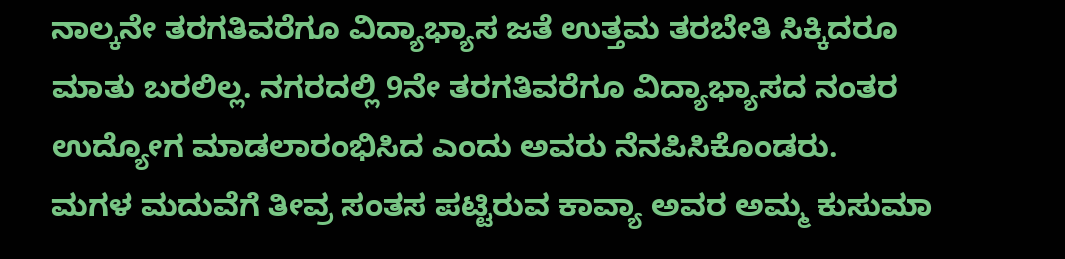ನಾಲ್ಕನೇ ತರಗತಿವರೆಗೂ ವಿದ್ಯಾಭ್ಯಾಸ ಜತೆ ಉತ್ತಮ ತರಬೇತಿ ಸಿಕ್ಕಿದರೂ ಮಾತು ಬರಲಿಲ್ಲ. ನಗರದಲ್ಲಿ 9ನೇ ತರಗತಿವರೆಗೂ ವಿದ್ಯಾಭ್ಯಾಸದ ನಂತರ ಉದ್ಯೋಗ ಮಾಡಲಾರಂಭಿಸಿದ ಎಂದು ಅವರು ನೆನಪಿಸಿಕೊಂಡರು.
ಮಗಳ ಮದುವೆಗೆ ತೀವ್ರ ಸಂತಸ ಪಟ್ಟಿರುವ ಕಾವ್ಯಾ ಅವರ ಅಮ್ಮ ಕುಸುಮಾ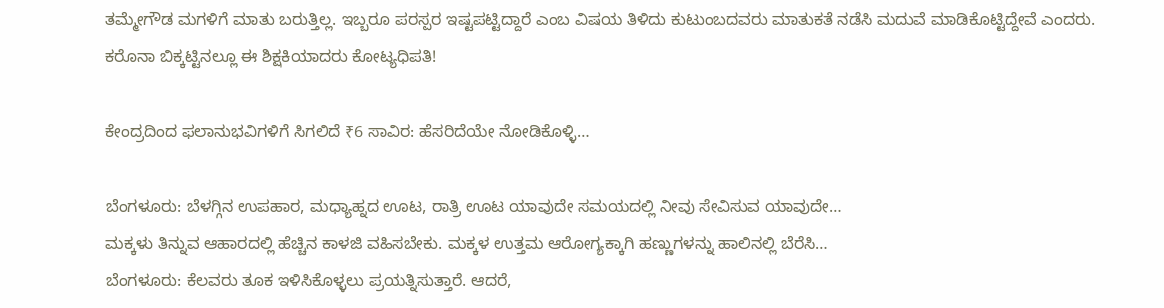ತಮ್ಮೇಗೌಡ ಮಗಳಿಗೆ ಮಾತು ಬರುತ್ತಿಲ್ಲ. ಇಬ್ಬರೂ ಪರಸ್ಪರ ಇಷ್ಟಪಟ್ಟಿದ್ದಾರೆ ಎಂಬ ವಿಷಯ ತಿಳಿದು ಕುಟುಂಬದವರು ಮಾತುಕತೆ ನಡೆಸಿ ಮದುವೆ ಮಾಡಿಕೊಟ್ಟಿದ್ದೇವೆ ಎಂದರು.
ಕರೊನಾ ಬಿಕ್ಕಟ್ಟಿನಲ್ಲೂ ಈ ಶಿಕ್ಷಕಿಯಾದರು ಕೋಟ್ಯಧಿಪತಿ!

ಕೇಂದ್ರದಿಂದ ಫಲಾನುಭವಿಗಳಿಗೆ ಸಿಗಲಿದೆ ₹6 ಸಾವಿರ: ಹೆಸರಿದೆಯೇ ನೋಡಿಕೊಳ್ಳಿ…

ಬೆಂಗಳೂರು: ಬೆಳಗ್ಗಿನ ಉಪಹಾರ, ಮಧ್ಯಾಹ್ನದ ಊಟ, ರಾತ್ರಿ ಊಟ ಯಾವುದೇ ಸಮಯದಲ್ಲಿ ನೀವು ಸೇವಿಸುವ ಯಾವುದೇ…
ಮಕ್ಕಳು ತಿನ್ನುವ ಆಹಾರದಲ್ಲಿ ಹೆಚ್ಚಿನ ಕಾಳಜಿ ವಹಿಸಬೇಕು. ಮಕ್ಕಳ ಉತ್ತಮ ಆರೋಗ್ಯಕ್ಕಾಗಿ ಹಣ್ಣುಗಳನ್ನು ಹಾಲಿನಲ್ಲಿ ಬೆರೆಸಿ…
ಬೆಂಗಳೂರು: ಕೆಲವರು ತೂಕ ಇಳಿಸಿಕೊಳ್ಳಲು ಪ್ರಯತ್ನಿಸುತ್ತಾರೆ. ಆದರೆ,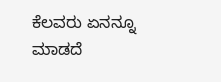ಕೆಲವರು ಏನನ್ನೂ ಮಾಡದೆ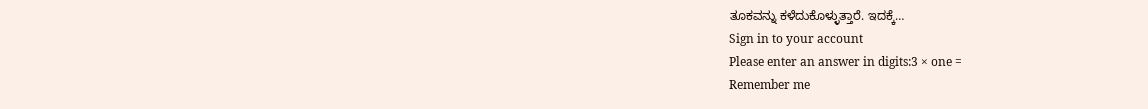ತೂಕವನ್ನು ಕಳೆದುಕೊಳ್ಳುತ್ತಾರೆ. ಇದಕ್ಕೆ…
Sign in to your account
Please enter an answer in digits:3 × one =
Remember me